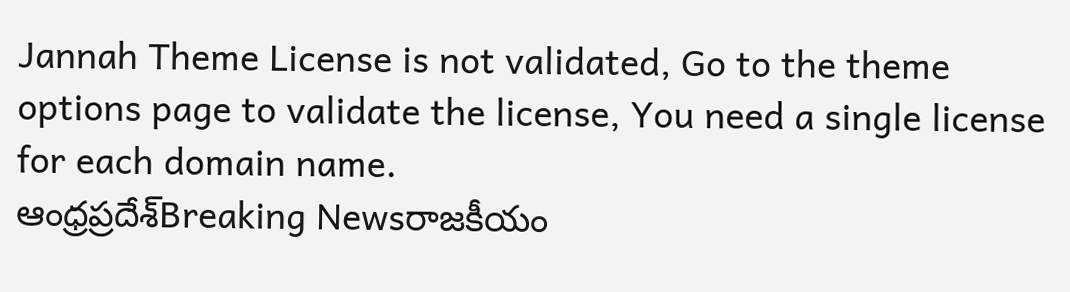Jannah Theme License is not validated, Go to the theme options page to validate the license, You need a single license for each domain name.
ఆంధ్రప్రదేశ్Breaking Newsరాజకీయం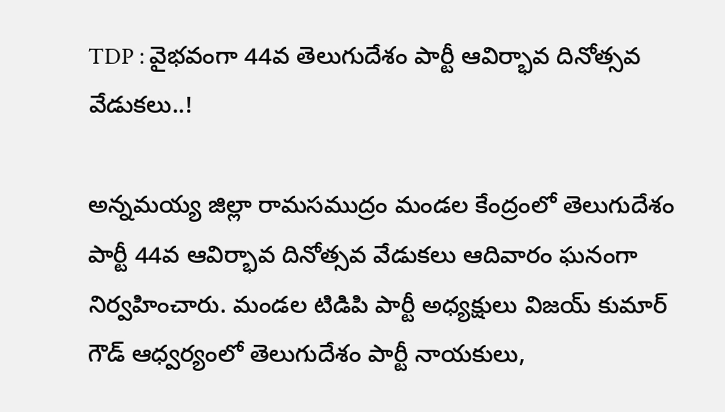TDP : వైభవంగా 44వ తెలుగుదేశం పార్టీ ఆవిర్భావ దినోత్సవ వేడుకలు..!

అన్నమయ్య జిల్లా రామసముద్రం మండల కేంద్రంలో తెలుగుదేశం పార్టీ 44వ ఆవిర్భావ దినోత్సవ వేడుకలు ఆదివారం ఘనంగా నిర్వహించారు. మండల టిడిపి పార్టీ అధ్యక్షులు విజయ్ కుమార్ గౌడ్ ఆధ్వర్యంలో తెలుగుదేశం పార్టీ నాయకులు,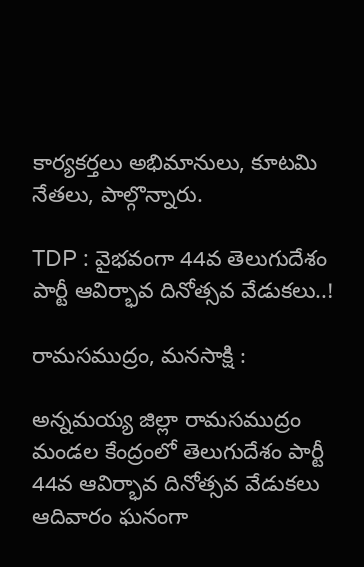కార్యకర్తలు అభిమానులు, కూటమి నేతలు, పాల్గొన్నారు.

TDP : వైభవంగా 44వ తెలుగుదేశం పార్టీ ఆవిర్భావ దినోత్సవ వేడుకలు..!

రామసముద్రం, మనసాక్షి :

అన్నమయ్య జిల్లా రామసముద్రం మండల కేంద్రంలో తెలుగుదేశం పార్టీ 44వ ఆవిర్భావ దినోత్సవ వేడుకలు ఆదివారం ఘనంగా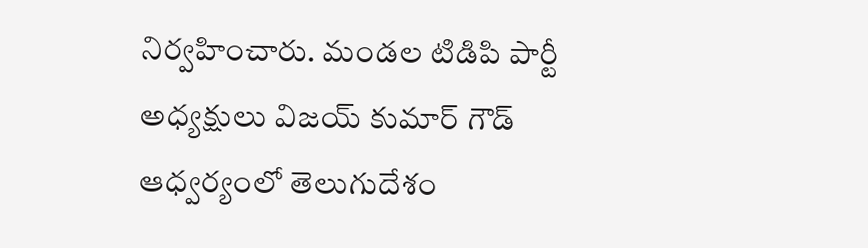నిర్వహించారు. మండల టిడిపి పార్టీ అధ్యక్షులు విజయ్ కుమార్ గౌడ్ ఆధ్వర్యంలో తెలుగుదేశం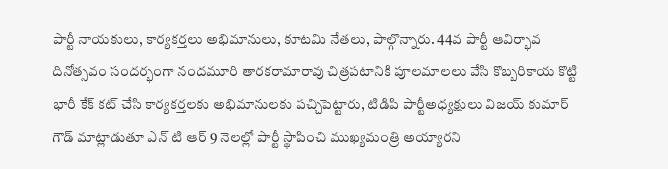పార్టీ నాయకులు, కార్యకర్తలు అభిమానులు, కూటమి నేతలు, పాల్గొన్నారు. 44వ పార్టీ ఆవిర్భావ దినోత్సవం సందర్భంగా నందమూరి తారకరామారావు చిత్రపటానికి పూలమాలలు వేసి కొబ్బరికాయ కొట్టి భారీ కేక్ కట్ చేసి కార్యకర్తలకు అభిమానులకు పచ్చిపెట్టారు, టిడిపి పార్టీఅధ్యక్షులు విజయ్ కుమార్ గౌడ్ మాట్లాడుతూ ఎన్ టి ఆర్ 9 నెలల్లో పార్టీ స్థాపించి ముఖ్యమంత్రి అయ్యారని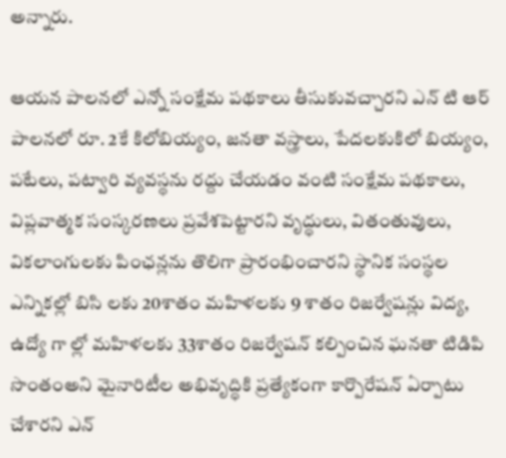అన్నారు.

ఆయన పాలనలో ఎన్నో సంక్షేమ పథకాలు తీసుకువచ్చారని ఎన్ టి ఆర్ పాలనలో రూ. 2కే కిలోబియ్యం, జనతా వస్త్రాలు, పేదలకుకిలో బియ్యం, పటేలు, పట్వారి వ్యవస్థను రద్దు చేయడం వంటి సంక్షేమ పథకాలు, విప్లవాత్మక సంస్కరణలు ప్రవేశపెట్టారని వృద్ధులు, వితంతువులు, వికలాంగులకు పింఛన్లను తొలిగా ప్రారంభించారని స్థానిక సంస్థల ఎన్నికల్లో బిసి లకు 20శాతం మహిళలకు 9 శాతం రిజర్వేషన్లు విద్య, ఉద్యో గా ల్లో మహిళలకు 33శాతం రిజర్వేషన్ కల్పించిన ఘనతా టిడిపి సొంతంఅని మైనారిటీల అభివృద్ధికి ప్రత్యేకంగా కార్పొరేషన్ ఏర్పాటు చేశారని ఎన్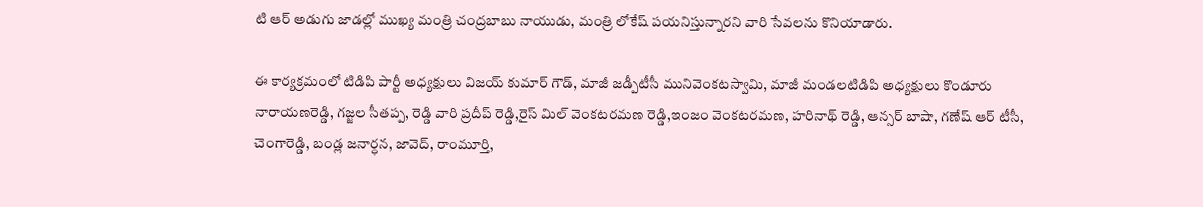టి ఆర్ అడుగు జాడల్లో ముఖ్య మంత్రి చంద్రబాబు నాయుడు, మంత్రి లోకేష్ పయనిస్తున్నారని వారి సేవలను కొనియాడారు.

ఈ కార్యక్రమంలో టిడిపి పార్టీ అధ్యక్షులు విజయ్ కుమార్ గౌడ్, మాజీ జడ్పీటీసీ మునివెంకటస్వామి, మాజీ మండలటిడిపి అధ్యక్షులు కొండూరు నారాయణరెడ్డి, గజ్జల సీతప్ప, రెడ్డి వారి ప్రదీప్ రెడ్డి,రైస్ మిల్ వెంకటరమణ రెడ్డి,ఇంజం వెంకటరమణ, హరినాథ్ రెడ్డి, ఆన్సర్ బాషా, గణేష్ ఆర్ టీసీ, చెంగారెడ్డి, బండ్ల జనార్ధన, జావెద్, రాంమూర్తి,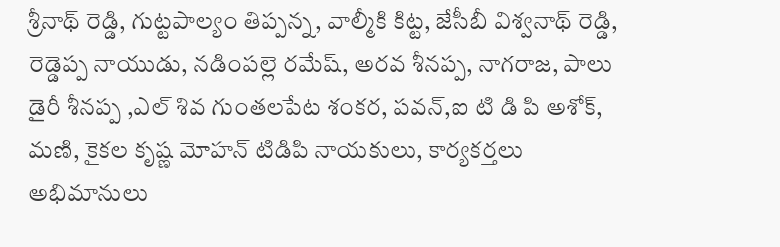శ్రీనాథ్ రెడ్డి, గుట్టపాల్యం తిప్పన్న, వాల్మీకి కిట్ట, జేసీబీ విశ్వనాథ్ రెడ్డి, రెడ్డెప్ప నాయుడు, నడింపల్లె రమేష్, అరవ శీనప్ప, నాగరాజ, పాలు డైరీ శీనప్ప ,ఎల్ శివ గుంతలపేట శంకర, పవన్,ఐ టి డి పి అశోక్, మణి, కైకల కృష్ణ మోహన్ టిడిపి నాయకులు, కార్యకర్తలు అభిమానులు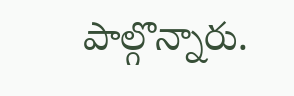పాల్గొన్నారు.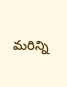మరిన్ని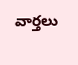వార్తలు